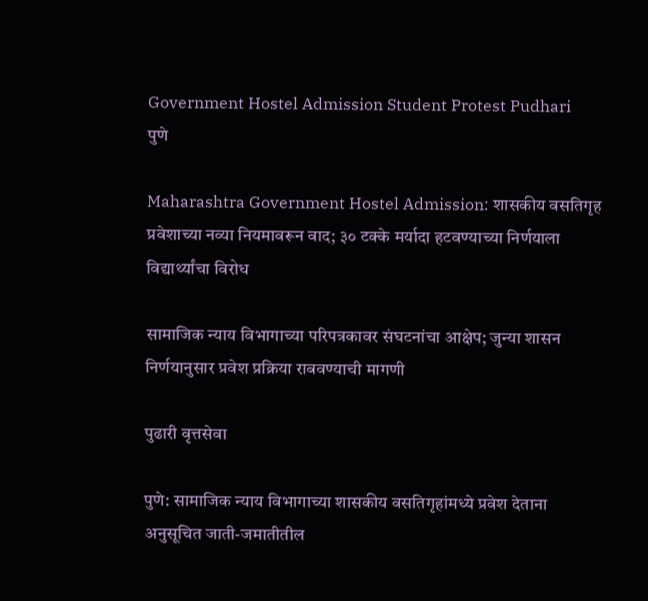Government Hostel Admission Student Protest Pudhari
पुणे

Maharashtra Government Hostel Admission: शासकीय वसतिगृह प्रवेशाच्या नव्या नियमावरून वाद; ३० टक्के मर्यादा हटवण्याच्या निर्णयाला विद्यार्थ्यांचा विरोध

सामाजिक न्याय विभागाच्या परिपत्रकावर संघटनांचा आक्षेप; जुन्या शासन निर्णयानुसार प्रवेश प्रक्रिया राबवण्याची मागणी

पुढारी वृत्तसेवा

पुणे: सामाजिक न्याय विभागाच्या शासकीय वसतिगृहांमध्ये प्रवेश देताना अनुसूचित जाती-जमातीतील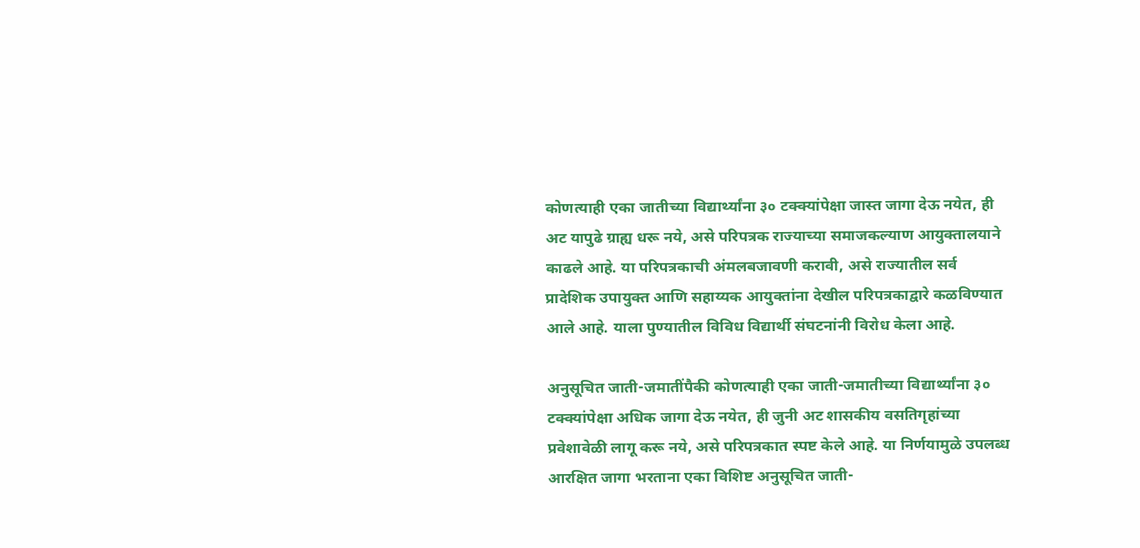कोणत्याही एका जातीच्या विद्यार्थ्यांना ३० टक्क्यांपेक्षा जास्त जागा देऊ नयेत, ही अट यापुढे ग्राह्य धरू नये, असे परिपत्रक राज्याच्या समाजकल्याण आयुक्तालयाने काढले आहे. या परिपत्रकाची अंमलबजावणी करावी, असे राज्यातील सर्व प्रादेशिक उपायुक्त आणि सहाय्यक आयुक्तांना देखील परिपत्रकाद्वारे कळविण्यात आले आहे. याला पुण्यातील विविध विद्यार्थी संघटनांनी विरोध केला आहे.

अनुसूचित जाती-जमातींपैकी कोणत्याही एका जाती-जमातीच्या विद्यार्थ्यांना ३० टक्क्यांपेक्षा अधिक जागा देऊ नयेत, ही जुनी अट शासकीय वसतिगृहांच्या प्रवेशावेळी लागू करू नये, असे परिपत्रकात स्पष्ट केले आहे. या निर्णयामुळे उपलब्ध आरक्षित जागा भरताना एका विशिष्ट अनुसूचित जाती-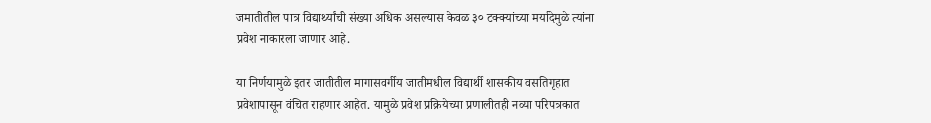जमातीतील पात्र विद्यार्थ्यांची संख्या अधिक असल्यास केवळ ३० टक्क्यांच्या मर्यादेमुळे त्यांना प्रवेश नाकारला जाणार आहे.

या निर्णयामुळे इतर जातीतील मागासवर्गीय जातीमधील विद्यार्थी शासकीय वसतिगृहात प्रवेशापासून वंचित राहणार आहेत. यामुळे प्रवेश प्रक्रियेच्या प्रणालीतही नव्या परिपत्रकात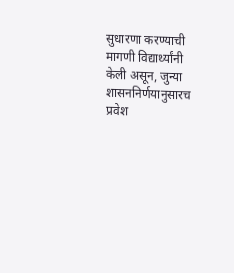सुधारणा करण्याची मागणी विद्यार्थ्यांनी केली असून, जुन्या शासननिर्णयानुसारच प्रवेश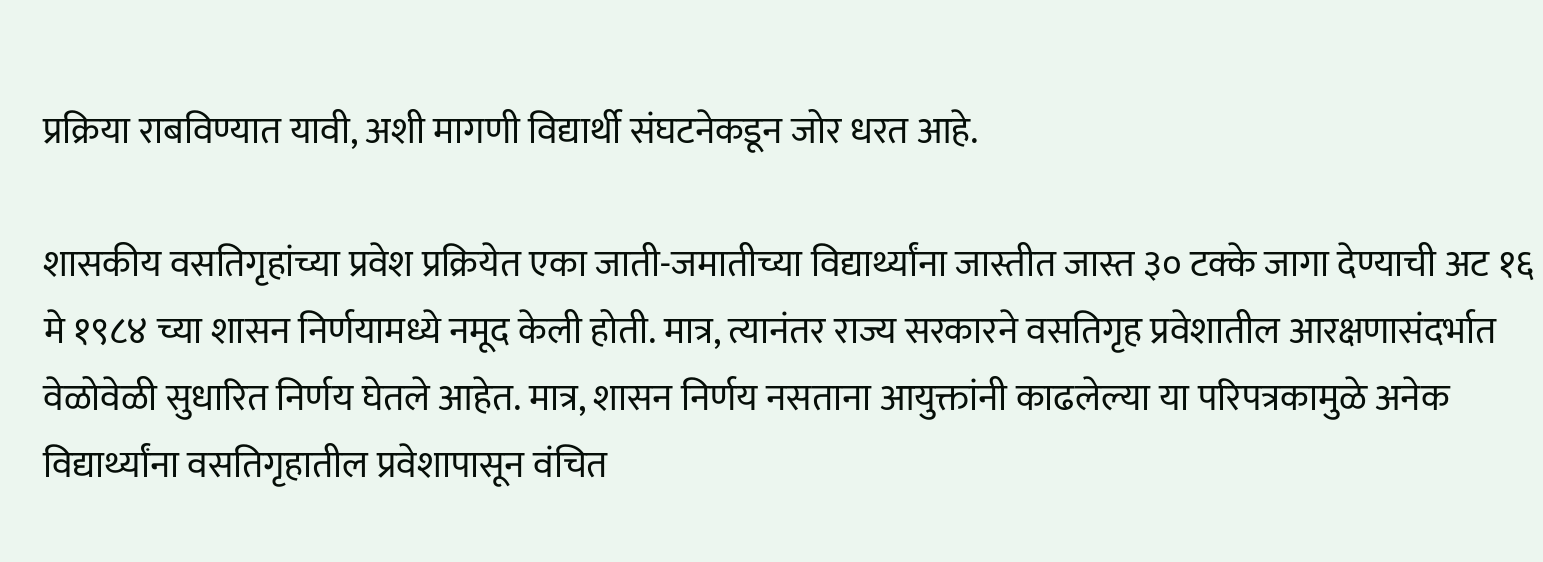प्रक्रिया राबविण्यात यावी, अशी मागणी विद्यार्थी संघटनेकडून जोर धरत आहे.

शासकीय वसतिगृहांच्या प्रवेश प्रक्रियेत एका जाती-जमातीच्या विद्यार्थ्यांना जास्तीत जास्त ३० टक्के जागा देण्याची अट १६ मे १९८४ च्या शासन निर्णयामध्ये नमूद केली होती. मात्र, त्यानंतर राज्य सरकारने वसतिगृह प्रवेशातील आरक्षणासंदर्भात वेळोवेळी सुधारित निर्णय घेतले आहेत. मात्र, शासन निर्णय नसताना आयुक्तांनी काढलेल्या या परिपत्रकामुळे अनेक विद्यार्थ्यांना वसतिगृहातील प्रवेशापासून वंचित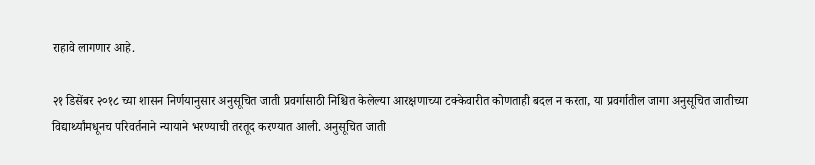राहावे लागणार आहे.

२१ डिसेंबर २०१८ च्या शासन निर्णयानुसार अनुसूचित जाती प्रवर्गासाठी निश्चित केलेल्या आरक्षणाच्या टक्केवारीत कोणताही बदल न करता, या प्रवर्गातील जागा अनुसूचित जातीच्या विद्यार्थ्यांमधूनच परिवर्तनाने न्यायाने भरण्याची तरतूद करण्यात आली. अनुसूचित जाती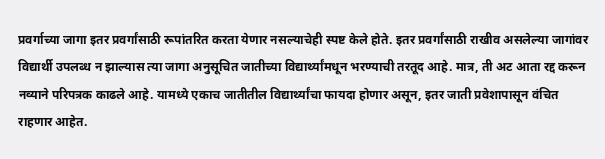प्रवर्गाच्या जागा इतर प्रवर्गांसाठी रूपांतरित करता येणार नसल्याचेही स्पष्ट केले होते. इतर प्रवर्गांसाठी राखीव असलेल्या जागांवर विद्यार्थी उपलब्ध न झाल्यास त्या जागा अनुसूचित जातीच्या विद्यार्थ्यांमधून भरण्याची तरतूद आहे. मात्र, ती अट आता रद्द करून नव्याने परिपत्रक काढले आहे. यामध्ये एकाच जातीतील विद्यार्थ्यांचा फायदा होणार असून, इतर जाती प्रवेशापासून वंचित राहणार आहेत.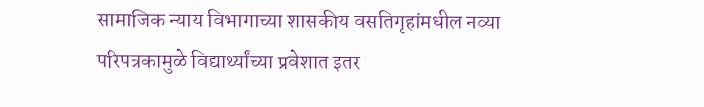सामाजिक न्याय विभागाच्या शासकीय वसतिगृहांमधील नव्या परिपत्रकामुळे विद्यार्थ्यांच्या प्रवेशात इतर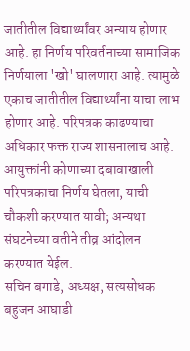जातीतील विद्यार्थ्यांवर अन्याय होणार आहे. हा निर्णय परिवर्तनाच्या सामाजिक निर्णयाला 'खो' घालणारा आहे. त्यामुळे एकाच जातीतील विद्यार्थ्यांना याचा लाभ होणार आहे. परिपत्रक काढण्याचा अधिकार फक्त राज्य शासनालाच आहे. आयुक्तांनी कोणाच्या दबावाखाली परिपत्रकाचा निर्णय घेतला, याची चौकशी करण्यात यावी; अन्यथा संघटनेच्या वतीने तीव्र आंदोलन करण्यात येईल.
सचिन बगाडे, अध्यक्ष, सत्यसोधक बहुजन आघाडी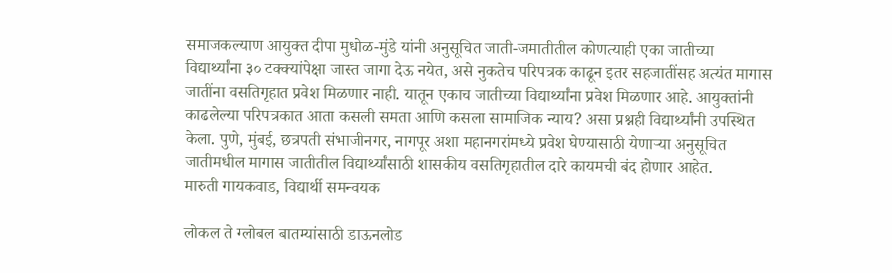समाजकल्याण आयुक्त दीपा मुधोळ-मुंडे यांनी अनुसूचित जाती-जमातीतील कोणत्याही एका जातीच्या विद्यार्थ्यांना ३० टक्क्यांपेक्षा जास्त जागा देऊ नयेत, असे नुकतेच परिपत्रक काढून इतर सहजातींसह अत्यंत मागास जातींना वसतिगृहात प्रवेश मिळणार नाही. यातून एकाच जातीच्या विद्यार्थ्यांना प्रवेश मिळणार आहे. आयुक्तांनी काढलेल्या परिपत्रकात आता कसली समता आणि कसला सामाजिक न्याय? असा प्रश्नही विद्यार्थ्यांनी उपस्थित केला. पुणे, मुंबई, छत्रपती संभाजीनगर, नागपूर अशा महानगरांमध्ये प्रवेश घेण्यासाठी येणार्‍या अनुसूचित जातीमधील मागास जातीतील विद्यार्थ्यांसाठी शासकीय वसतिगृहातील दारे कायमची बंद होणार आहेत.
मारुती गायकवाड, विद्यार्थी समन्वयक

लोकल ते ग्लोबल बातम्यांसाठी डाऊनलोड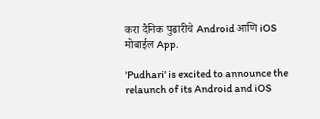करा दैनिक पुढारीचे Android आणि iOS मोबाईल App.

'Pudhari' is excited to announce the relaunch of its Android and iOS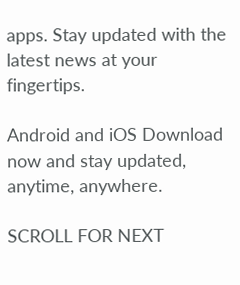apps. Stay updated with the latest news at your fingertips.

Android and iOS Download now and stay updated, anytime, anywhere.

SCROLL FOR NEXT